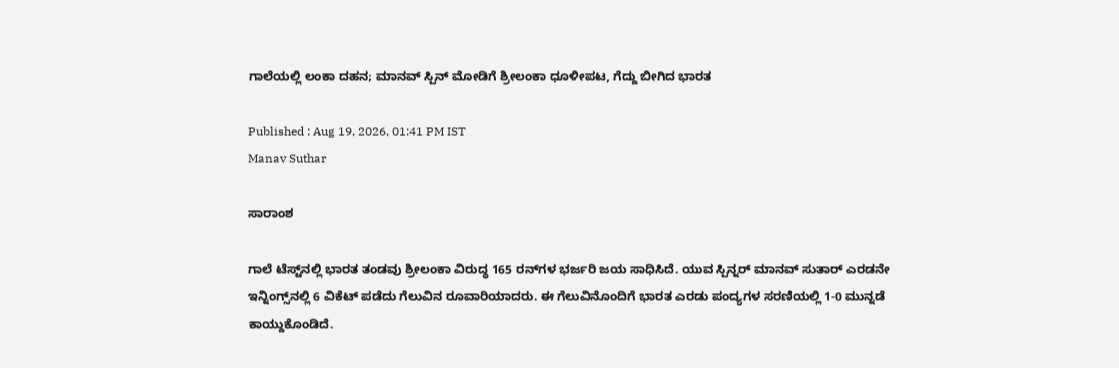ಗಾಲೆಯಲ್ಲಿ ಲಂಕಾ ದಹನ; ಮಾನವ್ ಸ್ಪಿನ್ ಮೋಡಿಗೆ ಶ್ರೀಲಂಕಾ ಧೂಳೀಪಟ, ಗೆದ್ದು ಬೀಗಿದ ಭಾರತ

Published : Aug 19, 2026, 01:41 PM IST
Manav Suthar

ಸಾರಾಂಶ

ಗಾಲೆ ಟೆಸ್ಟ್‌ನಲ್ಲಿ ಭಾರತ ತಂಡವು ಶ್ರೀಲಂಕಾ ವಿರುದ್ಧ 165 ರನ್‌ಗಳ ಭರ್ಜರಿ ಜಯ ಸಾಧಿಸಿದೆ. ಯುವ ಸ್ಪಿನ್ನರ್ ಮಾನವ್ ಸುತಾರ್ ಎರಡನೇ ಇನ್ನಿಂಗ್ಸ್‌ನಲ್ಲಿ 6 ವಿಕೆಟ್ ಪಡೆದು ಗೆಲುವಿನ ರೂವಾರಿಯಾದರು. ಈ ಗೆಲುವಿನೊಂದಿಗೆ ಭಾರತ ಎರಡು ಪಂದ್ಯಗಳ ಸರಣಿಯಲ್ಲಿ 1-0 ಮುನ್ನಡೆ ಕಾಯ್ದುಕೊಂಡಿದೆ.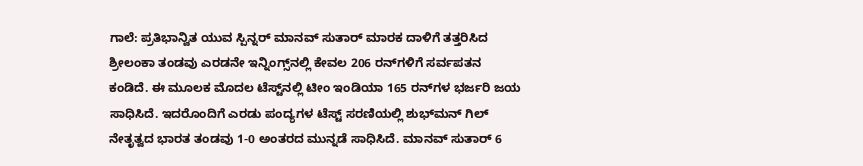ಗಾಲೆ: ಪ್ರತಿಭಾನ್ವಿತ ಯುವ ಸ್ಪಿನ್ನರ್ ಮಾನವ್ ಸುತಾರ್ ಮಾರಕ ದಾಳಿಗೆ ತತ್ತರಿಸಿದ ಶ್ರೀಲಂಕಾ ತಂಡವು ಎರಡನೇ ಇನ್ನಿಂಗ್ಸ್‌ನಲ್ಲಿ ಕೇವಲ 206 ರನ್‌ಗಳಿಗೆ ಸರ್ವಪತನ ಕಂಡಿದೆ. ಈ ಮೂಲಕ ಮೊದಲ ಟೆಸ್ಟ್‌ನಲ್ಲಿ ಟೀಂ ಇಂಡಿಯಾ 165 ರನ್‌ಗಳ ಭರ್ಜರಿ ಜಯ ಸಾಧಿಸಿದೆ. ಇದರೊಂದಿಗೆ ಎರಡು ಪಂದ್ಯಗಳ ಟೆಸ್ಟ್ ಸರಣಿಯಲ್ಲಿ ಶುಭ್‌ಮನ್ ಗಿಲ್ ನೇತೃತ್ವದ ಭಾರತ ತಂಡವು 1-0 ಅಂತರದ ಮುನ್ನಡೆ ಸಾಧಿಸಿದೆ. ಮಾನವ್ ಸುತಾರ್ 6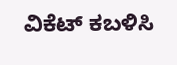ವಿಕೆಟ್ ಕಬಳಿಸಿ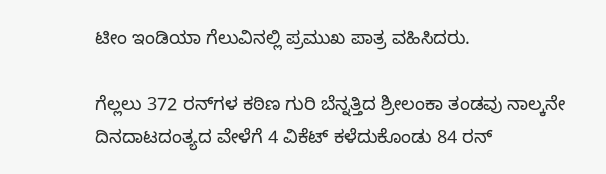ಟೀಂ ಇಂಡಿಯಾ ಗೆಲುವಿನಲ್ಲಿ ಪ್ರಮುಖ ಪಾತ್ರ ವಹಿಸಿದರು.

ಗೆಲ್ಲಲು 372 ರನ್‌ಗಳ ಕಠಿಣ ಗುರಿ ಬೆನ್ನತ್ತಿದ ಶ್ರೀಲಂಕಾ ತಂಡವು ನಾಲ್ಕನೇ ದಿನದಾಟದಂತ್ಯದ ವೇಳೆಗೆ 4 ವಿಕೆಟ್ ಕಳೆದುಕೊಂಡು 84 ರನ್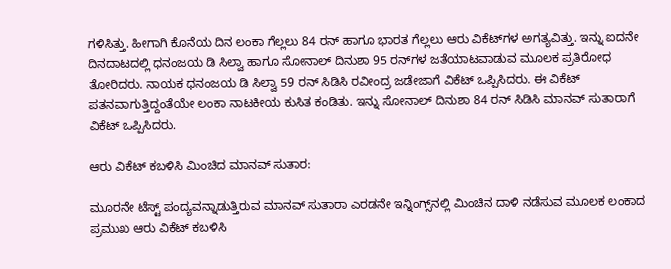ಗಳಿಸಿತ್ತು. ಹೀಗಾಗಿ ಕೊನೆಯ ದಿನ ಲಂಕಾ ಗೆಲ್ಲಲು 84 ರನ್ ಹಾಗೂ ಭಾರತ ಗೆಲ್ಲಲು ಆರು ವಿಕೆಟ್‌ಗಳ ಅಗತ್ಯವಿತ್ತು. ಇನ್ನು ಐದನೇ ದಿನದಾಟದಲ್ಲಿ ಧನಂಜಯ ಡಿ ಸಿಲ್ವಾ ಹಾಗೂ ಸೋನಾಲ್ ದಿನುಶಾ 95 ರನ್‌ಗಳ ಜತೆಯಾಟವಾಡುವ ಮೂಲಕ ಪ್ರತಿರೋಧ ತೋರಿದರು. ನಾಯಕ ಧನಂಜಯ ಡಿ ಸಿಲ್ವಾ 59 ರನ್ ಸಿಡಿಸಿ ರವೀಂದ್ರ ಜಡೇಜಾಗೆ ವಿಕೆಟ್ ಒಪ್ಪಿಸಿದರು. ಈ ವಿಕೆಟ್ ಪತನವಾಗುತ್ತಿದ್ದಂತೆಯೇ ಲಂಕಾ ನಾಟಕೀಯ ಕುಸಿತ ಕಂಡಿತು. ಇನ್ನು ಸೋನಾಲ್ ದಿನುಶಾ 84 ರನ್ ಸಿಡಿಸಿ ಮಾನವ್ ಸುತಾರಾಗೆ ವಿಕೆಟ್ ಒಪ್ಪಿಸಿದರು.

ಆರು ವಿಕೆಟ್ ಕಬಳಿಸಿ ಮಿಂಚಿದ ಮಾನವ್ ಸುತಾರ:

ಮೂರನೇ ಟೆಸ್ಟ್‌ ಪಂದ್ಯವನ್ನಾಡುತ್ತಿರುವ ಮಾನವ್ ಸುತಾರಾ ಎರಡನೇ ಇನ್ನಿಂಗ್ಸ್‌ನಲ್ಲಿ ಮಿಂಚಿನ ದಾಳಿ ನಡೆಸುವ ಮೂಲಕ ಲಂಕಾದ ಪ್ರಮುಖ ಆರು ವಿಕೆಟ್ ಕಬಳಿಸಿ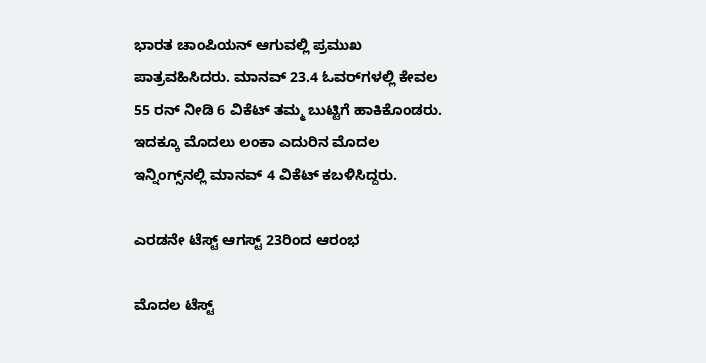ಭಾರತ ಚಾಂಪಿಯನ್ ಆಗುವಲ್ಲಿ ಪ್ರಮುಖ ಪಾತ್ರವಹಿಸಿದರು. ಮಾನವ್ 23.4 ಓವರ್‌ಗಳಲ್ಲಿ ಕೇವಲ 55 ರನ್ ನೀಡಿ 6 ವಿಕೆಟ್ ತಮ್ಮ ಬುಟ್ಟಿಗೆ ಹಾಕಿಕೊಂಡರು. ಇದಕ್ಕೂ ಮೊದಲು ಲಂಕಾ ಎದುರಿನ ಮೊದಲ ಇನ್ನಿಂಗ್ಸ್‌ನಲ್ಲಿ ಮಾನವ್ 4 ವಿಕೆಟ್ ಕಬಳಿಸಿದ್ದರು.

ಎರಡನೇ ಟೆಸ್ಟ್‌ ಆಗಸ್ಟ್‌ 23ರಿಂದ ಆರಂಭ

ಮೊದಲ ಟೆಸ್ಟ್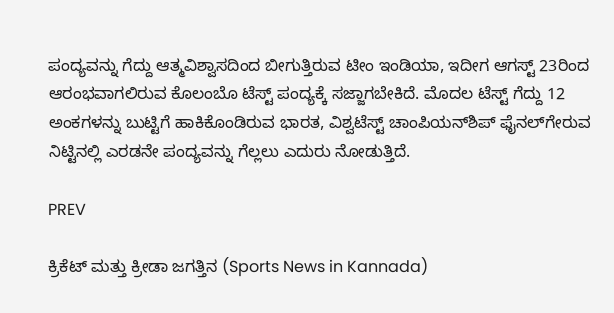ಪಂದ್ಯವನ್ನು ಗೆದ್ದು ಆತ್ಮವಿಶ್ವಾಸದಿಂದ ಬೀಗುತ್ತಿರುವ ಟೀಂ ಇಂಡಿಯಾ, ಇದೀಗ ಆಗಸ್ಟ್ 23ರಿಂದ ಆರಂಭವಾಗಲಿರುವ ಕೊಲಂಬೊ ಟೆಸ್ಟ್ ಪಂದ್ಯಕ್ಕೆ ಸಜ್ಜಾಗಬೇಕಿದೆ. ಮೊದಲ ಟೆಸ್ಟ್ ಗೆದ್ದು 12 ಅಂಕಗಳನ್ನು ಬುಟ್ಟಿಗೆ ಹಾಕಿಕೊಂಡಿರುವ ಭಾರತ, ವಿಶ್ವಟೆಸ್ಟ್ ಚಾಂಪಿಯನ್‌ಶಿಪ್ ಫೈನಲ್‌ಗೇರುವ ನಿಟ್ಟಿನಲ್ಲಿ ಎರಡನೇ ಪಂದ್ಯವನ್ನು ಗೆಲ್ಲಲು ಎದುರು ನೋಡುತ್ತಿದೆ.

PREV

ಕ್ರಿಕೆಟ್ ಮತ್ತು ಕ್ರೀಡಾ ಜಗತ್ತಿನ (Sports News in Kannada)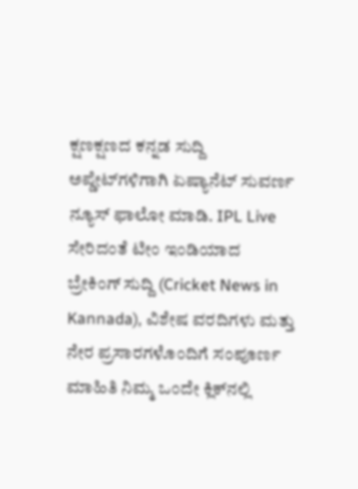ಕ್ಷಣಕ್ಷಣದ ಕನ್ನಡ ಸುದ್ದಿ ಅಪ್ಡೇಟ್‌ಗಳಿಗಾಗಿ ಏಷ್ಯಾನೆಟ್ ಸುವರ್ಣ ನ್ಯೂಸ್‌ ಫಾಲೋ ಮಾಡಿ. IPL Live ಸೇರಿದಂತೆ ಟೀಂ ಇಂಡಿಯಾದ ಬ್ರೇಕಿಂಗ್ ಸುದ್ದಿ (Cricket News in Kannada), ವಿಶೇಷ ವರದಿಗಳು ಮತ್ತು ನೇರ ಪ್ರಸಾರಗಳೊಂದಿಗೆ ಸಂಪೂರ್ಣ ಮಾಹಿತಿ ನಿಮ್ಮ ಒಂದೇ ಕ್ಲಿಕ್‌ನಲ್ಲಿ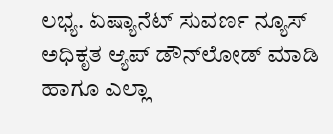ಲಭ್ಯ. ಏಷ್ಯಾನೆಟ್ ಸುವರ್ಣ ನ್ಯೂಸ್ ಅಧಿಕೃತ ಆ್ಯಪ್ ಡೌನ್‌ಲೋಡ್ ಮಾಡಿ ಹಾಗೂ ಎಲ್ಲಾ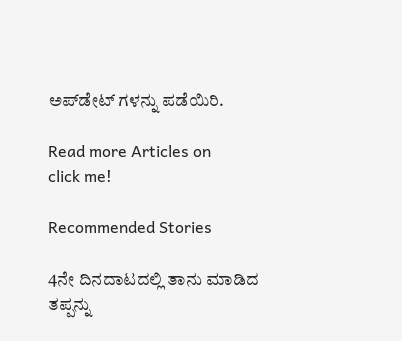ಅಪ್‌ಡೇಟ್ ಗಳನ್ನು ಪಡೆಯಿರಿ.

Read more Articles on
click me!

Recommended Stories

4ನೇ ದಿನದಾಟದಲ್ಲಿ ತಾನು ಮಾಡಿದ ತಪ್ಪನ್ನು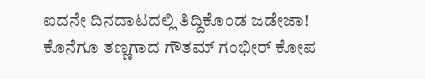ಐದನೇ ದಿನದಾಟದಲ್ಲಿ ತಿದ್ದಿಕೊಂಡ ಜಡೇಜಾ! ಕೊನೆಗೂ ತಣ್ಣಗಾದ ಗೌತಮ್ ಗಂಭೀರ್ ಕೋಪ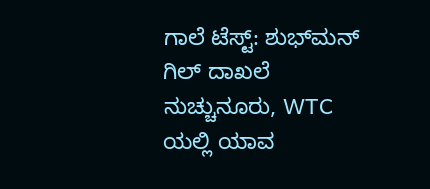ಗಾಲೆ ಟೆಸ್ಟ್‌: ಶುಭ್‌ಮನ್ ಗಿಲ್ ದಾಖಲೆ ನುಚ್ಚುನೂರು, WTC ಯಲ್ಲಿ ಯಾವ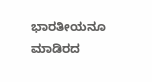ಭಾರತೀಯನೂ ಮಾಡಿರದ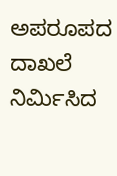ಅಪರೂಪದ ದಾಖಲೆ ನಿರ್ಮಿಸಿದ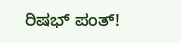ರಿಷಭ್ ಪಂತ್!